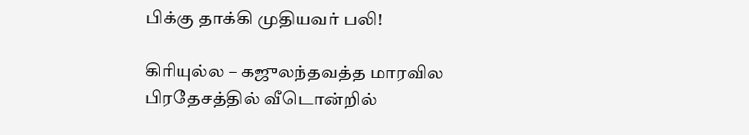பிக்கு தாக்கி முதியவர் பலி!

கிரியுல்ல – கஜுலந்தவத்த மாரவில பிரதேசத்தில் வீடொன்றில்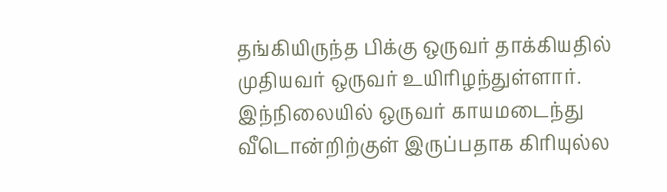தங்கியிருந்த பிக்கு ஒருவர் தாக்கியதில் முதியவர் ஒருவர் உயிரிழந்துள்ளார். இந்நிலையில் ஒருவர் காயமடைந்து வீடொன்றிற்குள் இருப்பதாக கிரியுல்ல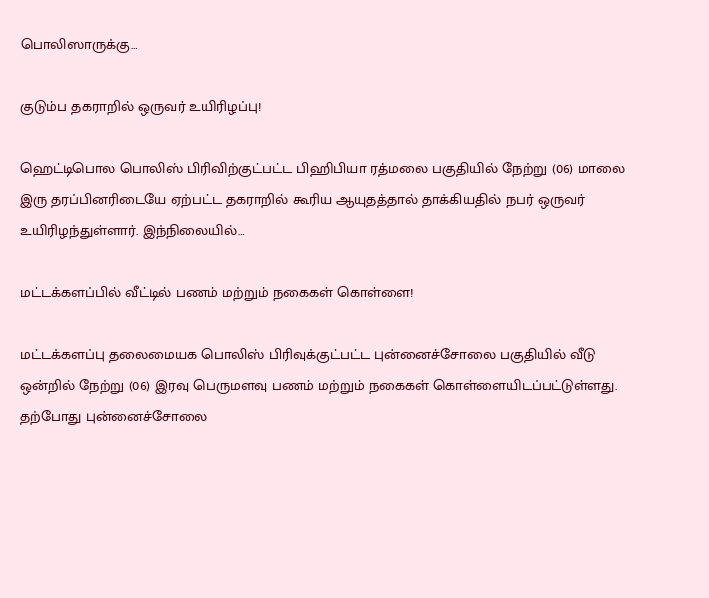பொலிஸாருக்கு…

குடும்ப தகராறில் ஒருவர் உயிரிழப்பு!

ஹெட்டிபொல பொலிஸ் பிரிவிற்குட்பட்ட பிஹிபியா ரத்மலை பகுதியில் நேற்று (06) மாலை இரு தரப்பினரிடையே ஏற்பட்ட தகராறில் கூரிய ஆயுதத்தால் தாக்கியதில் நபர் ஒருவர் உயிரிழந்துள்ளார். இந்நிலையில்…

மட்டக்களப்பில் வீட்டில் பணம் மற்றும் நகைகள் கொள்ளை!

மட்டக்களப்பு தலைமையக பொலிஸ் பிரிவுக்குட்பட்ட புன்னைச்சோலை பகுதியில் வீடு ஒன்றில் நேற்று (06) இரவு பெருமளவு பணம் மற்றும் நகைகள் கொள்ளையிடப்பட்டுள்ளது. தற்போது புன்னைச்சோலை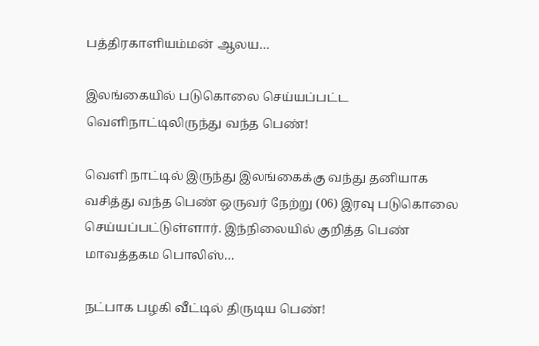பத்திரகாளியம்மன் ஆலய…

இலங்கையில் படுகொலை செய்யப்பட்ட வெளிநாட்டிலிருந்து வந்த பெண்!

வெளி நாட்டில் இருந்து இலங்கைக்கு வந்து தனியாக வசித்து வந்த பெண் ஒருவர் நேற்று (06) இரவு படுகொலை செய்யப்பட்டுள்ளார். இந்நிலையில் குறித்த பெண் மாவத்தகம பொலிஸ்…

நட்பாக பழகி வீட்டில் திருடிய பெண்!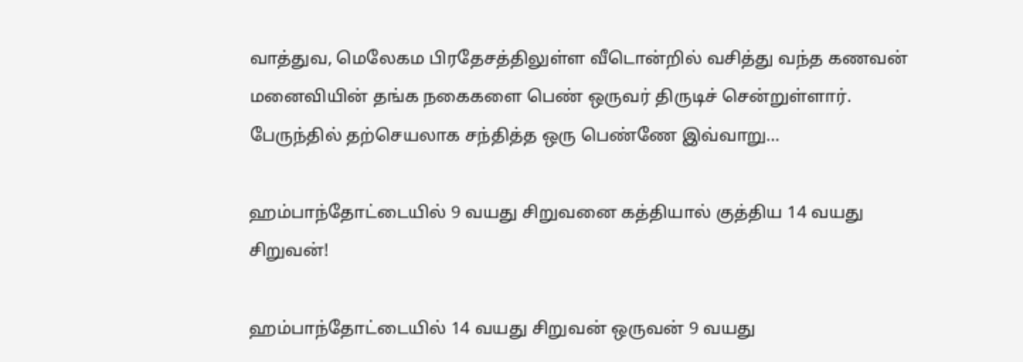வாத்துவ, மெலேகம பிரதேசத்திலுள்ள வீடொன்றில் வசித்து வந்த கணவன் மனைவியின் தங்க நகைகளை பெண் ஒருவர் திருடிச் சென்றுள்ளார். பேருந்தில் தற்செயலாக சந்தித்த ஒரு பெண்ணே இவ்வாறு…

ஹம்பாந்தோட்டையில் 9 வயது சிறுவனை கத்தியால் குத்திய 14 வயது சிறுவன்!

ஹம்பாந்தோட்டையில் 14 வயது சிறுவன் ஒருவன் 9 வயது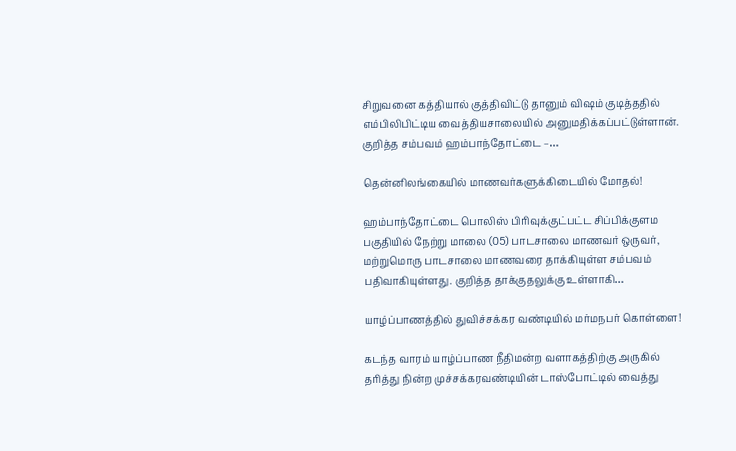சிறுவனை கத்தியால் குத்திவிட்டு தானும் விஷம் குடித்ததில் எம்பிலிபிட்டிய வைத்தியசாலையில் அனுமதிக்கப்பட்டுள்ளான். குறித்த சம்பவம் ஹம்பாந்தோட்டை –…

தென்னிலங்கையில் மாணவர்களுக்கிடையில் மோதல்!

ஹம்பாந்தோட்டை பொலிஸ் பிரிவுக்குட்பட்ட சிப்பிக்குளம பகுதியில் நேற்று மாலை (05) பாடசாலை மாணவர் ஒருவர், மற்றுமொரு பாடசாலை மாணவரை தாக்கியுள்ள சம்பவம் பதிவாகியுள்ளது. குறித்த தாக்குதலுக்கு உள்ளாகி…

யாழ்ப்பாணத்தில் துவிச்சக்கர வண்டியில் மர்மநபர் கொள்ளை!

கடந்த வாரம் யாழ்ப்பாண நீதிமன்ற வளாகத்திற்கு அருகில் தரித்து நின்ற முச்சக்கரவண்டியின் டாஸ்போட்டில் வைத்து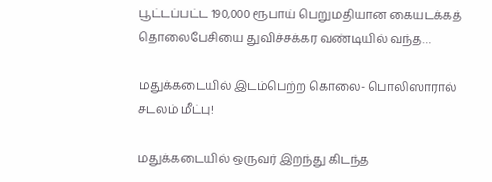பூட்டப்பட்ட 190,000 ரூபாய் பெறுமதியான கையடக்கத் தொலைபேசியை துவிச்சக்கர வண்டியில் வந்த…

மதுக்கடையில் இடம்பெற்ற கொலை- பொலிஸாரால் சடலம் மீட்பு!

மதுக்கடையில் ஒருவர் இறந்து கிடந்த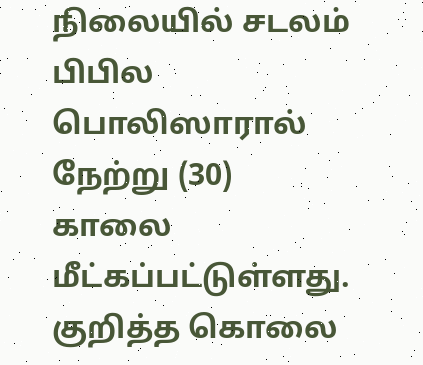நிலையில் சடலம் பிபில பொலிஸாரால் நேற்று (30) காலை மீட்கப்பட்டுள்ளது. குறித்த கொலை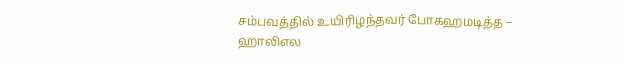சம்பவத்தில் உயிரிழந்தவர் போகஹமடித்த – ஹாலிஎல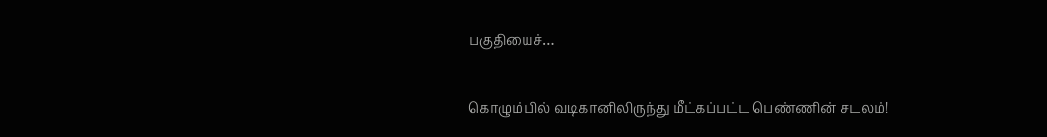பகுதியைச்…

கொழும்பில் வடிகானிலிருந்து மீட்கப்பட்ட பெண்ணின் சடலம்!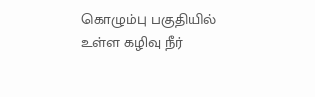கொழும்பு பகுதியில் உள்ள கழிவு நீர்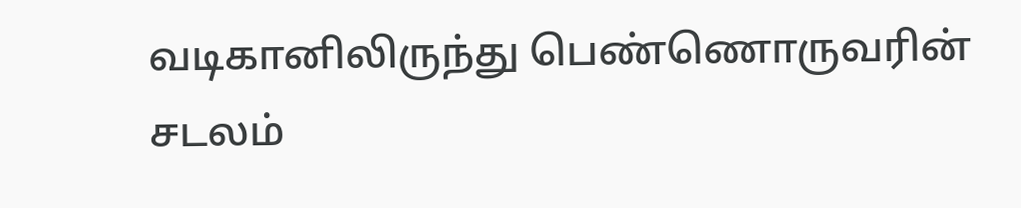வடிகானிலிருந்து பெண்ணொருவரின் சடலம்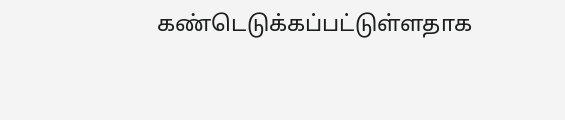கண்டெடுக்கப்பட்டுள்ளதாக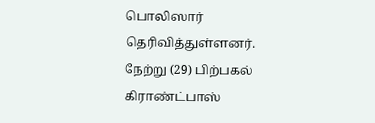பொலிஸார் தெரிவித்துள்ளனர். நேற்று (29) பிற்பகல் கிராண்ட்பாஸ்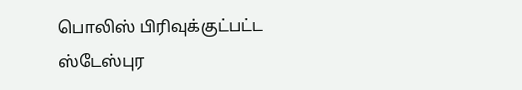பொலிஸ் பிரிவுக்குட்பட்ட ஸ்டேஸ்புர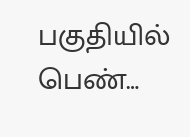பகுதியில் பெண்…